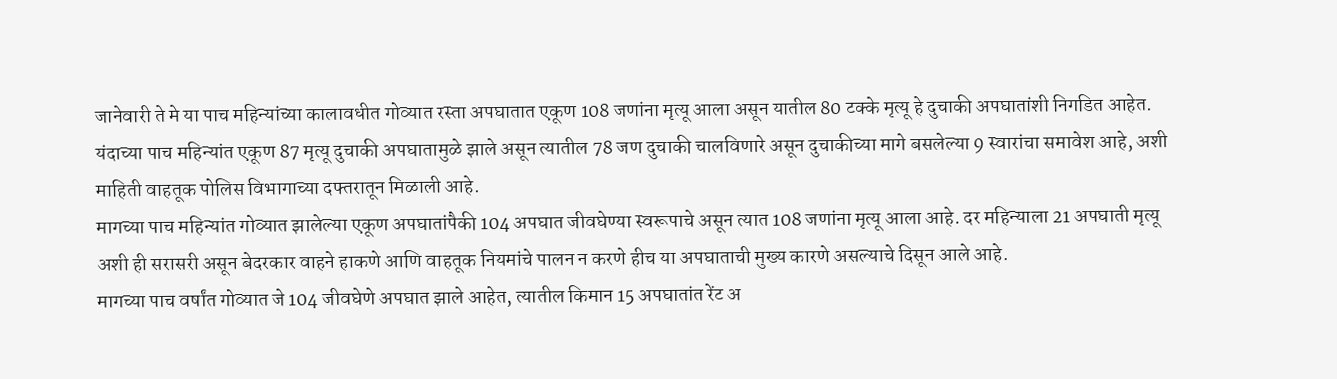जानेवारी ते मे या पाच महिन्यांच्या कालावधीत गोव्यात रस्ता अपघातात एकूण 108 जणांना मृत्यू आला असून यातील 80 टक्के मृत्यू हे दुचाकी अपघातांशी निगडित आहेत. यंदाच्या पाच महिन्यांत एकूण 87 मृत्यू दुचाकी अपघातामुळे झाले असून त्यातील 78 जण दुचाकी चालविणारे असून दुचाकीच्या मागे बसलेल्या 9 स्वारांचा समावेश आहे, अशी माहिती वाहतूक पोलिस विभागाच्या दफ्तरातून मिळाली आहे.
मागच्या पाच महिन्यांत गोव्यात झालेल्या एकूण अपघातांपैकी 104 अपघात जीवघेण्या स्वरूपाचे असून त्यात 108 जणांना मृत्यू आला आहे. दर महिन्याला 21 अपघाती मृत्यू अशी ही सरासरी असून बेदरकार वाहने हाकणे आणि वाहतूक नियमांचे पालन न करणे हीच या अपघाताची मुख्य कारणे असल्याचे दिसून आले आहे.
मागच्या पाच वर्षांत गोव्यात जे 104 जीवघेणे अपघात झाले आहेत, त्यातील किमान 15 अपघातांत रेंट अ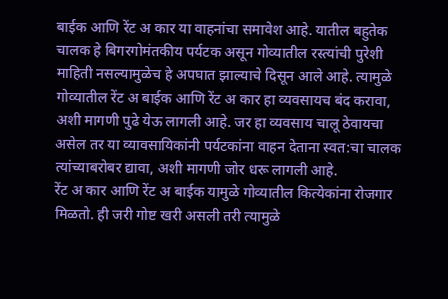बाईक आणि रेंट अ कार या वाहनांचा समावेश आहे. यातील बहुतेक चालक हे बिगरगोमंतकीय पर्यटक असून गोव्यातील रस्त्यांची पुरेशी माहिती नसल्यामुळेच हे अपघात झाल्याचे दिसून आले आहे. त्यामुळे गोव्यातील रेंट अ बाईक आणि रेंट अ कार हा व्यवसायच बंद करावा, अशी मागणी पुढे येऊ लागली आहे. जर हा व्यवसाय चालू ठेवायचा असेल तर या व्यावसायिकांनी पर्यटकांना वाहन देताना स्वत:चा चालक त्यांच्याबरोबर द्यावा, अशी मागणी जोर धरू लागली आहे.
रेंट अ कार आणि रेंट अ बाईक यामुळे गोव्यातील कित्येकांना रोजगार मिळतो. ही जरी गोष्ट खरी असली तरी त्यामुळे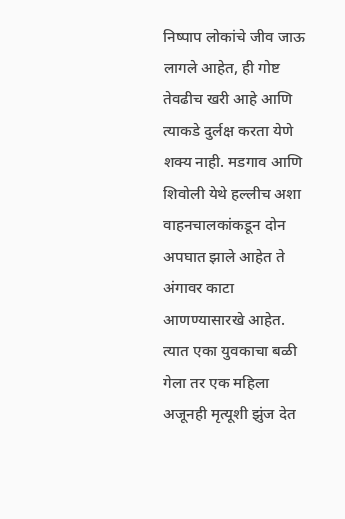निष्पाप लोकांचे जीव जाऊ लागले आहेत, ही गोष्ट तेवढीच खरी आहे आणि त्याकडे दुर्लक्ष करता येणे शक्य नाही. मडगाव आणि शिवोली येथे हल्लीच अशा वाहनचालकांकडून दोन अपघात झाले आहेत ते अंगावर काटा आणण्यासारखे आहेत. त्यात एका युवकाचा बळी गेला तर एक महिला अजूनही मृत्यूशी झुंज देत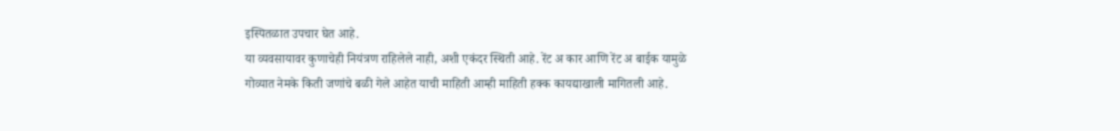इस्पितळात उपचार घेत आहे.
या व्यवसायावर कुणाचेही नियंत्रण राहिलेले नाही, अशी एकंदर स्थिती आहे. रेंट अ कार आणि रेंट अ बाईक यामुळे गोव्यात नेमके किती जणांचे बळी गेले आहेत याची माहिती आम्ही माहिती हक्क कायद्याखाली मागितली आहे.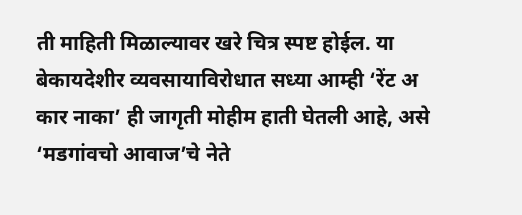ती माहिती मिळाल्यावर खरे चित्र स्पष्ट होईल. या बेकायदेशीर व्यवसायाविरोधात सध्या आम्ही ‘रेंट अ कार नाका’ ही जागृती मोहीम हाती घेतली आहे, असे ‘मडगांवचो आवाज’चे नेते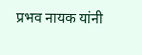प्रभव नायक यांनी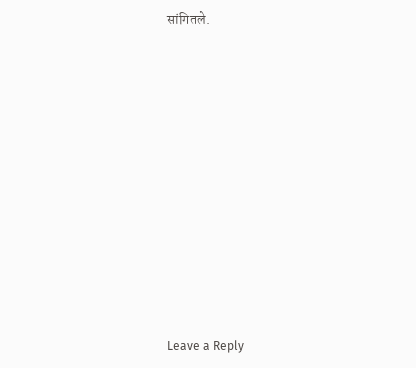सांगितले.
















Leave a Reply